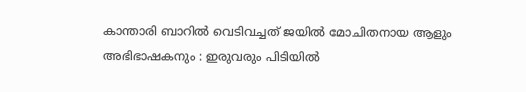കാന്താരി ബാറിൽ വെടിവച്ചത് ജയിൽ മോചിതനായ ആളും അഭിഭാഷകനും : ഇരുവരും പിടിയിൽ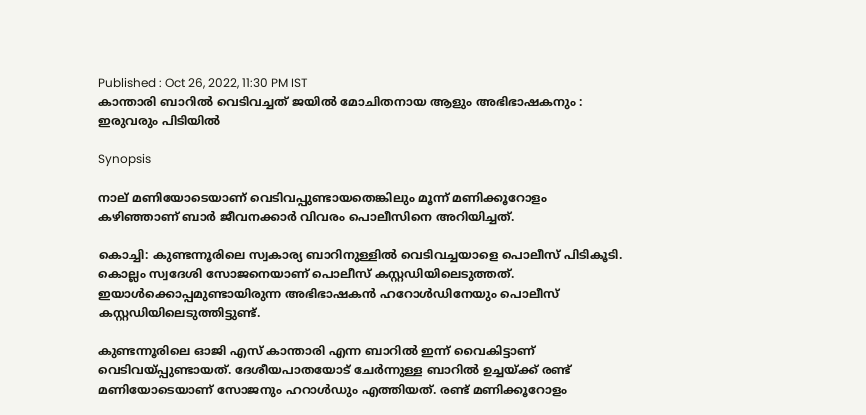Published : Oct 26, 2022, 11:30 PM IST
കാന്താരി ബാറിൽ വെടിവച്ചത് ജയിൽ മോചിതനായ ആളും അഭിഭാഷകനും : ഇരുവരും പിടിയിൽ

Synopsis

നാല് മണിയോടെയാണ് വെടിവപ്പുണ്ടായതെങ്കിലും മൂന്ന് മണിക്കൂറോളം കഴിഞ്ഞാണ് ബാര്‍ ജീവനക്കാര്‍ വിവരം പൊലീസിനെ അറിയിച്ചത്.

കൊച്ചി: കുണ്ടന്നൂരിലെ സ്വകാര്യ ബാറിനുള്ളിൽ വെടിവച്ചയാളെ പൊലീസ് പിടികൂടി. കൊല്ലം സ്വദേശി സോജനെയാണ് പൊലീസ് കസ്റ്റഡിയിലെടുത്തത്. ഇയാൾക്കൊപ്പമുണ്ടായിരുന്ന അഭിഭാഷകൻ ഹറോൾഡിനേയും പൊലീസ് കസ്റ്റഡിയിലെടുത്തിട്ടുണ്ട്.

കുണ്ടന്നൂരിലെ ഓജി എസ് കാന്താരി എന്ന ബാറിൽ ഇന്ന് വൈകിട്ടാണ് വെടിവയ്പ്പുണ്ടായത്. ദേശീയപാതയോട് ചേര്‍ന്നുള്ള ബാറിൽ ഉച്ചയ്ക്ക് രണ്ട് മണിയോടെയാണ് സോജനും ഹറാൾഡും എത്തിയത്. രണ്ട് മണിക്കൂറോളം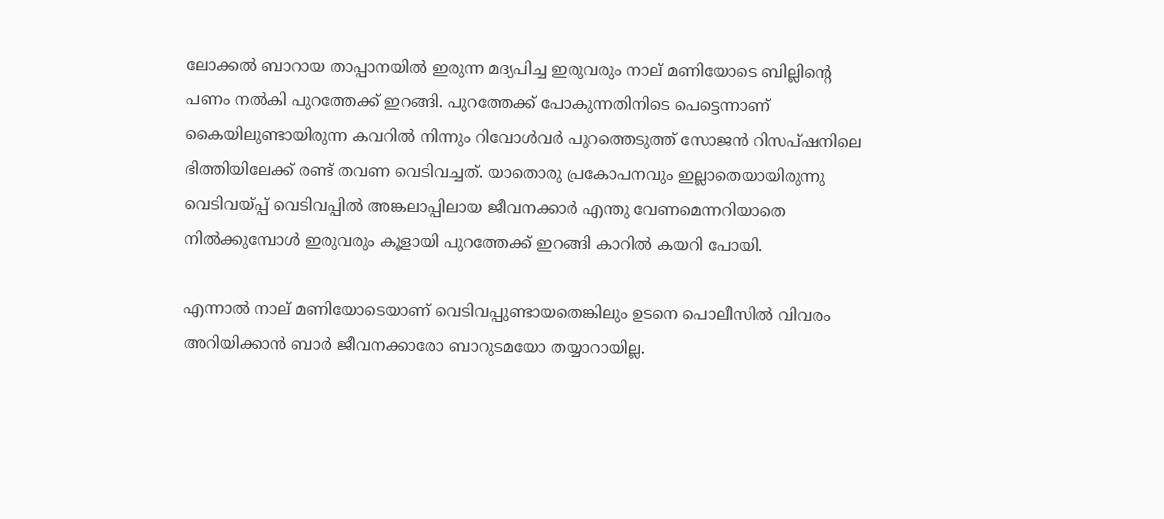ലോക്കൽ ബാറായ താപ്പാനയിൽ ഇരുന്ന മദ്യപിച്ച ഇരുവരും നാല് മണിയോടെ ബില്ലിൻ്റെ പണം നൽകി പുറത്തേക്ക് ഇറങ്ങി. പുറത്തേക്ക് പോകുന്നതിനിടെ പെട്ടെന്നാണ് കൈയിലുണ്ടായിരുന്ന കവറിൽ നിന്നും റിവോൾവര്‍ പുറത്തെടുത്ത് സോജൻ റിസപ്ഷനിലെ ഭിത്തിയിലേക്ക് രണ്ട് തവണ വെടിവച്ചത്. യാതൊരു പ്രകോപനവും ഇല്ലാതെയായിരുന്നു വെടിവയ്പ്പ് വെടിവപ്പിൽ അങ്കലാപ്പിലായ ജീവനക്കാര്‍ എന്തു വേണമെന്നറിയാതെ നിൽക്കുമ്പോൾ ഇരുവരും കൂളായി പുറത്തേക്ക് ഇറങ്ങി കാറിൽ കയറി പോയി.

എന്നാൽ നാല് മണിയോടെയാണ് വെടിവപ്പുണ്ടായതെങ്കിലും ഉടനെ പൊലീസിൽ വിവരം അറിയിക്കാൻ ബാര്‍ ജീവനക്കാരോ ബാറുടമയോ തയ്യാറായില്ല.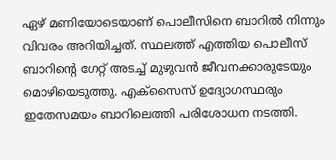ഏഴ് മണിയോടെയാണ് പൊലീസിനെ ബാറിൽ നിന്നും വിവരം അറിയിച്ചത്. സ്ഥലത്ത് എത്തിയ പൊലീസ് ബാറിൻ്റെ ഗേറ്റ് അടച്ച് മുഴുവൻ ജീവനക്കാരുടേയും മൊഴിയെടുത്തു. എക്സൈസ് ഉദ്യോഗസ്ഥരും ഇതേസമയം ബാറിലെത്തി പരിശോധന നടത്തി.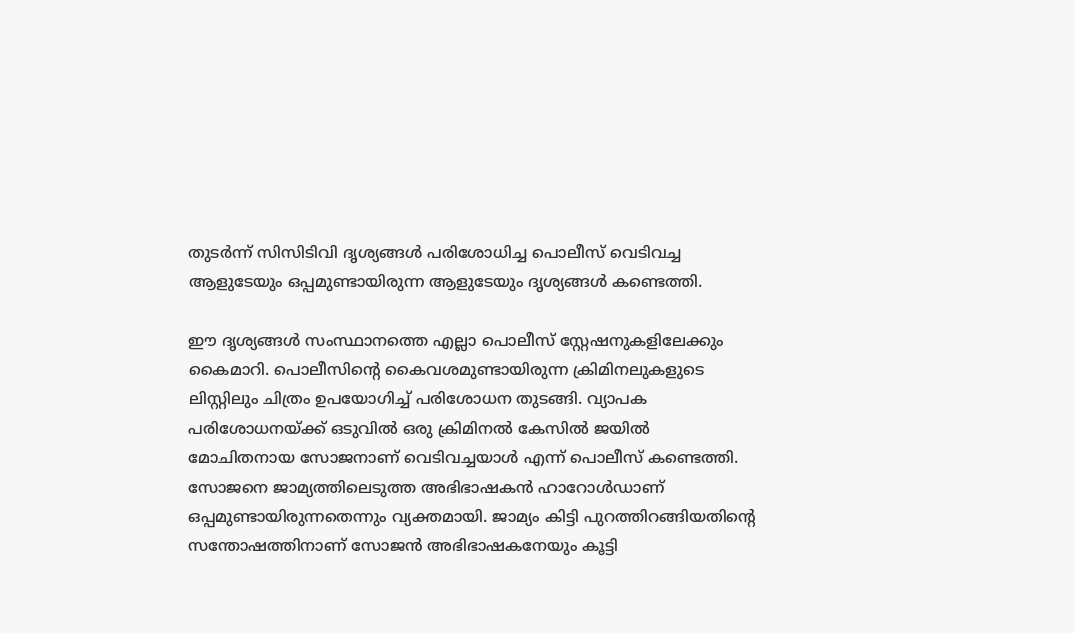തുടര്‍ന്ന് സിസിടിവി ദൃശ്യങ്ങൾ പരിശോധിച്ച പൊലീസ് വെടിവച്ച ആളുടേയും ഒപ്പമുണ്ടായിരുന്ന ആളുടേയും ദൃശ്യങ്ങൾ കണ്ടെത്തി.

ഈ ദൃശ്യങ്ങൾ സംസ്ഥാനത്തെ എല്ലാ പൊലീസ് സ്റ്റേഷനുകളിലേക്കും കൈമാറി. പൊലീസിൻ്റെ കൈവശമുണ്ടായിരുന്ന ക്രിമിനലുകളുടെ ലിസ്റ്റിലും ചിത്രം ഉപയോഗിച്ച് പരിശോധന തുടങ്ങി. വ്യാപക പരിശോധനയ്ക്ക് ഒടുവിൽ ഒരു ക്രിമിനൽ കേസിൽ ജയിൽ മോചിതനായ സോജനാണ് വെടിവച്ചയാൾ എന്ന് പൊലീസ് കണ്ടെത്തി. സോജനെ ജാമ്യത്തിലെടുത്ത അഭിഭാഷകൻ ഹാറോൾഡാണ് ഒപ്പമുണ്ടായിരുന്നതെന്നും വ്യക്തമായി. ജാമ്യം കിട്ടി പുറത്തിറങ്ങിയതിൻ്റെ സന്തോഷത്തിനാണ് സോജൻ അഭിഭാഷകനേയും കൂട്ടി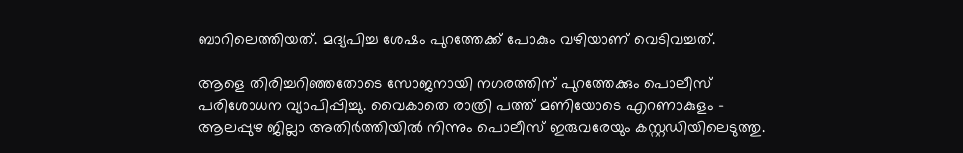ബാറിലെത്തിയത്. മദ്യപിച്ച ശേഷം പുറത്തേക്ക് പോകും വഴിയാണ് വെടിവച്ചത്.

ആളെ തിരിച്ചറിഞ്ഞതോടെ സോജനായി നഗരത്തിന് പുറത്തേക്കും പൊലീസ് പരിശോധന വ്യാപിപ്പിച്ചു. വൈകാതെ രാത്രി പത്ത് മണിയോടെ എറണാകുളം - ആലപ്പുഴ ജില്ലാ അതിര്‍ത്തിയിൽ നിന്നും പൊലീസ് ഇരുവരേയും കസ്റ്റഡിയിലെടുത്തു.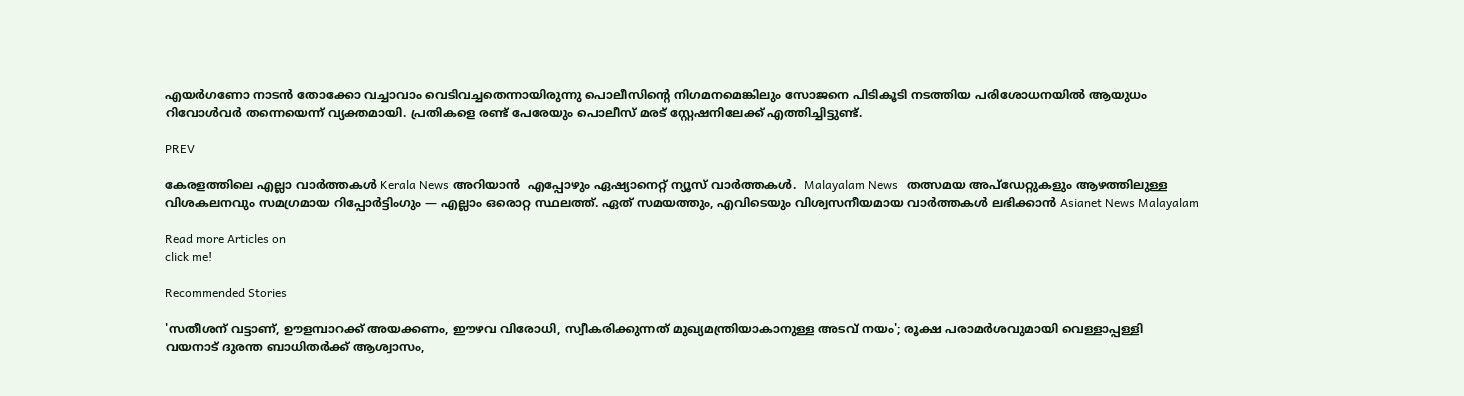എയര്‍ഗണോ നാടൻ തോക്കോ വച്ചാവാം വെടിവച്ചതെന്നായിരുന്നു പൊലീസിൻ്റെ നിഗമനമെങ്കിലും സോജനെ പിടികൂടി നടത്തിയ പരിശോധനയിൽ ആയുധം റിവോൾവര്‍ തന്നെയെന്ന് വ്യക്തമായി. പ്രതികളെ രണ്ട് പേരേയും പൊലീസ് മരട് സ്റ്റേഷനിലേക്ക് എത്തിച്ചിട്ടുണ്ട്.

PREV

കേരളത്തിലെ എല്ലാ വാർത്തകൾ Kerala News അറിയാൻ  എപ്പോഴും ഏഷ്യാനെറ്റ് ന്യൂസ് വാർത്തകൾ.  Malayalam News   തത്സമയ അപ്‌ഡേറ്റുകളും ആഴത്തിലുള്ള വിശകലനവും സമഗ്രമായ റിപ്പോർട്ടിംഗും — എല്ലാം ഒരൊറ്റ സ്ഥലത്ത്. ഏത് സമയത്തും, എവിടെയും വിശ്വസനീയമായ വാർത്തകൾ ലഭിക്കാൻ Asianet News Malayalam

Read more Articles on
click me!

Recommended Stories

'സതീശന് വട്ടാണ്, ഊളമ്പാറക്ക് അയക്കണം, ഈഴവ വിരോധി, സ്വീകരിക്കുന്നത് മുഖ്യമന്ത്രിയാകാനുള്ള അടവ് നയം'; രൂക്ഷ പരാമർശവുമായി വെള്ളാപ്പള്ളി
വയനാട് ദുരന്ത ബാധിതർക്ക് ആശ്വാസം,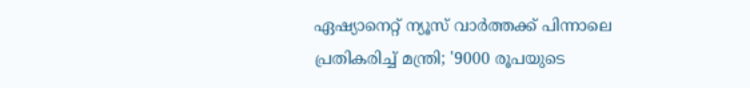ഏഷ്യാനെറ്റ് ന്യൂസ് വാർത്തക്ക് പിന്നാലെ പ്രതികരിച്ച് മന്ത്രി; '9000 രൂപയുടെ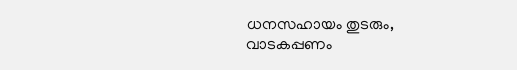ധനസഹായം തുടരും, വാടകപ്പണം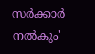സർക്കാർ നൽകും'